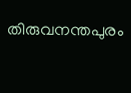തിരുവനന്തപുരം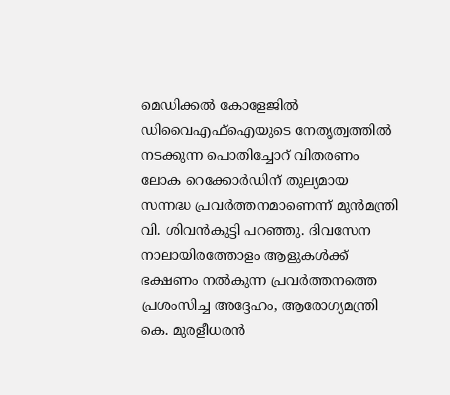മെഡിക്കൽ കോളേജിൽ ഡിവൈഎഫ്ഐയുടെ നേതൃത്വത്തിൽ നടക്കുന്ന പൊതിച്ചോറ് വിതരണം ലോക റെക്കോർഡിന് തുല്യമായ സന്നദ്ധ പ്രവർത്തനമാണെന്ന് മുൻമന്ത്രി വി. ശിവൻകുട്ടി പറഞ്ഞു. ദിവസേന നാലായിരത്തോളം ആളുകൾക്ക് ഭക്ഷണം നൽകുന്ന പ്രവർത്തനത്തെ പ്രശംസിച്ച അദ്ദേഹം, ആരോഗ്യമന്ത്രി കെ. മുരളീധരൻ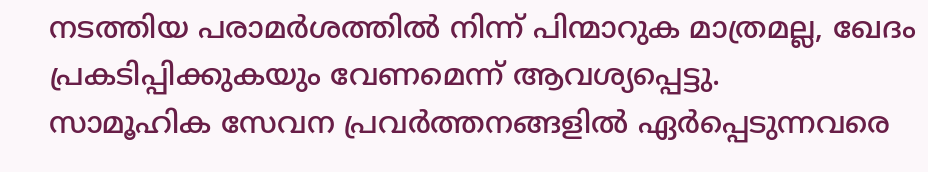നടത്തിയ പരാമർശത്തിൽ നിന്ന് പിന്മാറുക മാത്രമല്ല, ഖേദം പ്രകടിപ്പിക്കുകയും വേണമെന്ന് ആവശ്യപ്പെട്ടു.
സാമൂഹിക സേവന പ്രവർത്തനങ്ങളിൽ ഏർപ്പെടുന്നവരെ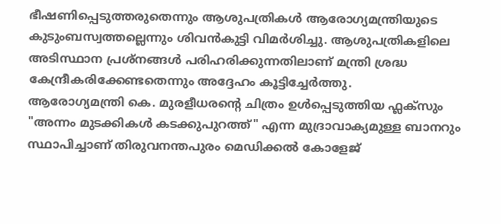ഭീഷണിപ്പെടുത്തരുതെന്നും ആശുപത്രികൾ ആരോഗ്യമന്ത്രിയുടെ കുടുംബസ്വത്തല്ലെന്നും ശിവൻകുട്ടി വിമർശിച്ചു. ആശുപത്രികളിലെ അടിസ്ഥാന പ്രശ്നങ്ങൾ പരിഹരിക്കുന്നതിലാണ് മന്ത്രി ശ്രദ്ധ കേന്ദ്രീകരിക്കേണ്ടതെന്നും അദ്ദേഹം കൂട്ടിച്ചേർത്തു.
ആരോഗ്യമന്ത്രി കെ. മുരളീധരന്റെ ചിത്രം ഉൾപ്പെടുത്തിയ ഫ്ലക്സും "അന്നം മുടക്കികൾ കടക്കുപുറത്ത്" എന്ന മുദ്രാവാക്യമുള്ള ബാനറും സ്ഥാപിച്ചാണ് തിരുവനന്തപുരം മെഡിക്കൽ കോളേജ്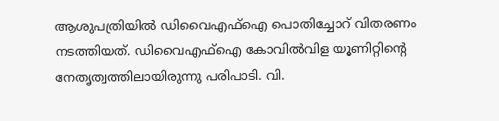ആശുപത്രിയിൽ ഡിവൈഎഫ്ഐ പൊതിച്ചോറ് വിതരണം നടത്തിയത്. ഡിവൈഎഫ്ഐ കോവിൽവിള യൂണിറ്റിന്റെ നേതൃത്വത്തിലായിരുന്നു പരിപാടി. വി.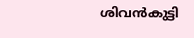ശിവൻകുട്ടി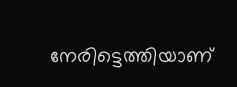നേരിട്ടെത്തിയാണ്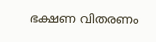ഭക്ഷണ വിതരണം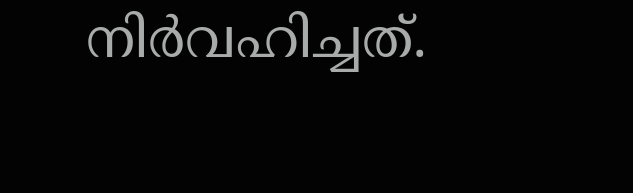നിർവഹിച്ചത്.